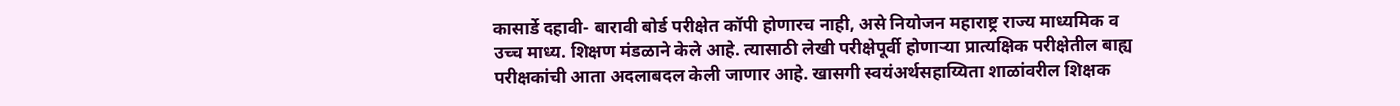कासार्डे दहावी- बारावी बोर्ड परीक्षेत कॉपी होणारच नाही, असे नियोजन महाराष्ट्र राज्य माध्यमिक व उच्च माध्य. शिक्षण मंडळाने केले आहे. त्यासाठी लेखी परीक्षेपूर्वी होणाऱ्या प्रात्यक्षिक परीक्षेतील बाह्य परीक्षकांची आता अदलाबदल केली जाणार आहे. खासगी स्वयंअर्थसहाय्यिता शाळांवरील शिक्षक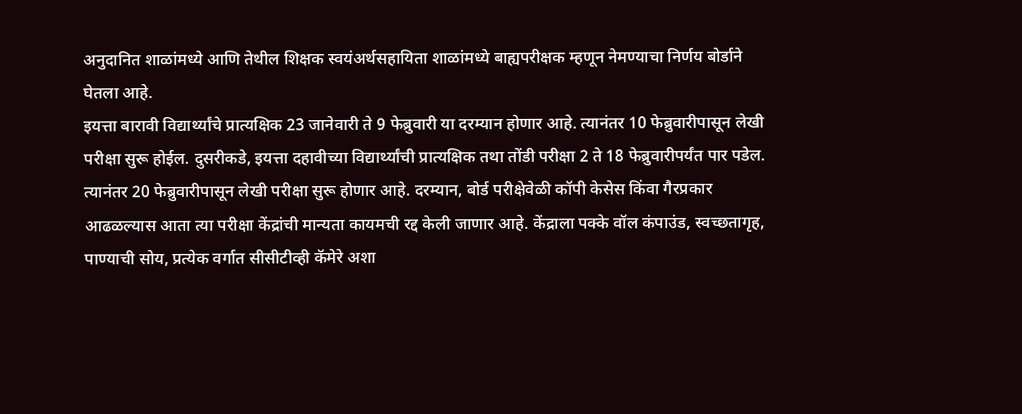अनुदानित शाळांमध्ये आणि तेथील शिक्षक स्वयंअर्थसहायिता शाळांमध्ये बाह्यपरीक्षक म्हणून नेमण्याचा निर्णय बोर्डाने घेतला आहे.
इयत्ता बारावी विद्यार्थ्यांचे प्रात्यक्षिक 23 जानेवारी ते 9 फेब्रुवारी या दरम्यान होणार आहे. त्यानंतर 10 फेब्रुवारीपासून लेखी परीक्षा सुरू होईल. दुसरीकडे, इयत्ता दहावीच्या विद्यार्थ्यांची प्रात्यक्षिक तथा तोंडी परीक्षा 2 ते 18 फेब्रुवारीपर्यंत पार पडेल. त्यानंतर 20 फेब्रुवारीपासून लेखी परीक्षा सुरू होणार आहे. दरम्यान, बोर्ड परीक्षेवेळी कॉपी केसेस किंवा गैरप्रकार आढळल्यास आता त्या परीक्षा केंद्रांची मान्यता कायमची रद्द केली जाणार आहे. केंद्राला पक्के वॉल कंपाउंड, स्वच्छतागृह, पाण्याची सोय, प्रत्येक वर्गात सीसीटीव्ही कॅमेरे अशा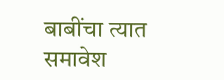बाबींचा त्यात समावेश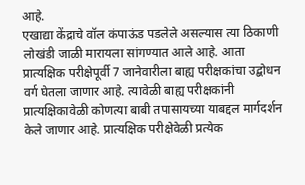आहे.
एखाद्या केंद्राचे वॉल कंपाऊंड पडलेले असल्यास त्या ठिकाणी लोखंडी जाळी मारायला सांगण्यात आले आहे. आता प्रात्यक्षिक परीक्षेपूर्वी 7 जानेवारीला बाह्य परीक्षकांचा उद्बोधन वर्ग घेतला जाणार आहे. त्यावेळी बाह्य परीक्षकांनी प्रात्यक्षिकावेळी कोणत्या बाबी तपासायच्या याबद्दल मार्गदर्शन केले जाणार आहे. प्रात्यक्षिक परीक्षेवेळी प्रत्येक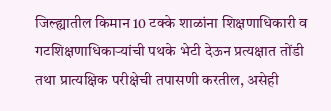जिल्ह्यातील किमान 10 टक्के शाळांना शिक्षणाधिकारी व गटशिक्षणाधिकाऱ्यांची पथके भेटी देऊन प्रत्यक्षात तोंडी तथा प्रात्यक्षिक परीक्षेची तपासणी करतील, असेही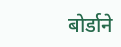बोर्डाने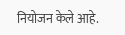नियोजन केले आहे.